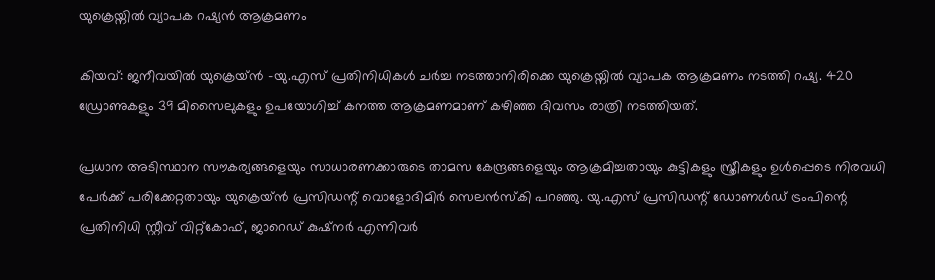യുക്രെയ്നിൽ വ്യാപക റഷ്യൻ ആക്രമണം

കിയവ്: ജനീവയിൽ യുക്രെയ്ൻ -യു.എസ് പ്രതിനിധികൾ ചർച്ച നടത്താനിരിക്കെ യുക്രെയ്നിൽ വ്യാപക ആക്രമണം നടത്തി റഷ്യ. 420 ഡ്രോണുകളും 39 മിസൈലുകളും ഉപയോഗിച്ച് കനത്ത ആക്രമണമാണ് കഴിഞ്ഞ ദിവസം രാത്രി നടത്തിയത്.

പ്രധാന അടിസ്ഥാന സൗകര്യങ്ങളെയും സാധാരണക്കാരുടെ താമസ കേന്ദ്രങ്ങളെയും ആക്രമിച്ചതായും കുട്ടികളും സ്ത്രീകളും ഉൾപ്പെടെ നിരവധി പേർക്ക് പരിക്കേറ്റതായും യുക്രെയ്ൻ പ്രസിഡന്റ് വൊളോദിമിർ സെലൻസ്കി പറഞ്ഞു. യു.എസ് പ്രസിഡന്റ് ഡോണൾഡ് ട്രംപിന്റെ പ്രതിനിധി സ്റ്റീവ് വിറ്റ്കോഫ്, ജാറെഡ് കുഷ്നർ എന്നിവർ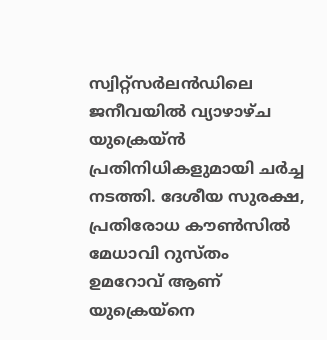സ്വിറ്റ്സർലൻഡിലെ ജനീവയിൽ വ്യാഴാഴ്ച യുക്രെയ്ൻ പ്രതിനിധികളുമായി ചർച്ച നടത്തി. ദേശീയ സുരക്ഷ, പ്രതിരോധ കൗൺസിൽ മേധാവി റുസ്തം ഉമറോവ് ആണ് യുക്രെയ്നെ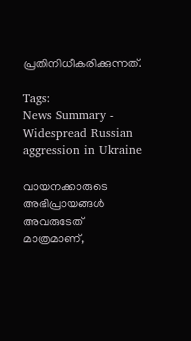പ്രതിനിധീകരിക്കുന്നത്.

Tags:
News Summary - Widespread Russian aggression in Ukraine

വായനക്കാരുടെ അഭിപ്രായങ്ങള്‍ അവരുടേത് മാത്രമാണ്,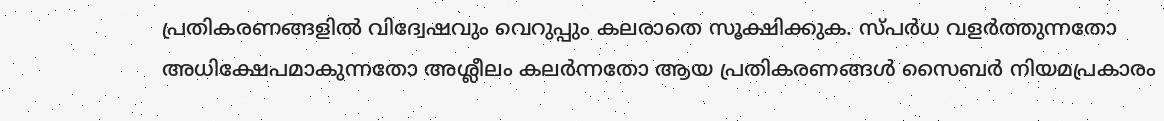പ്രതികരണങ്ങളിൽ വിദ്വേഷവും വെറുപ്പും കലരാതെ സൂക്ഷിക്കുക. സ്പർധ വളർത്തുന്നതോ അധിക്ഷേപമാകുന്നതോ അശ്ലീലം കലർന്നതോ ആയ പ്രതികരണങ്ങൾ സൈബർ നിയമപ്രകാരം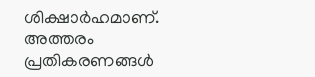ശിക്ഷാർഹമാണ്. അത്തരം പ്രതികരണങ്ങൾ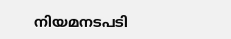നിയമനടപടി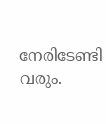നേരിടേണ്ടി വരും.